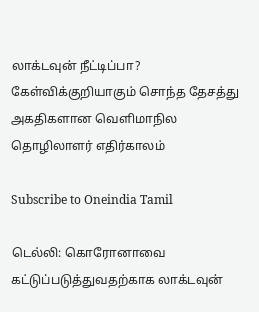லாக்டவுன் நீட்டிப்பா? கேள்விக்குறியாகும் சொந்த தேசத்து அகதிகளான வெளிமாநில தொழிலாளர் எதிர்காலம்

Subscribe to Oneindia Tamil

டெல்லி: கொரோனாவை கட்டுப்படுத்துவதற்காக லாக்டவுன்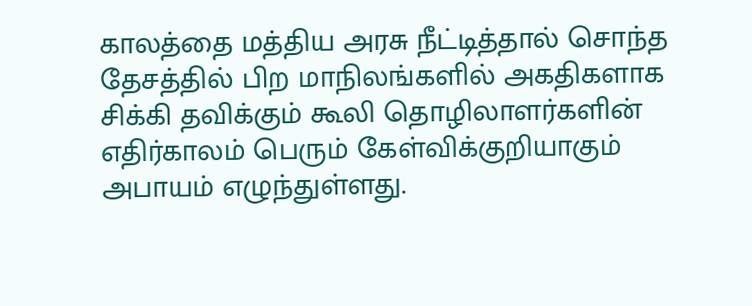காலத்தை மத்திய அரசு நீட்டித்தால் சொந்த தேசத்தில் பிற மாநிலங்களில் அகதிகளாக சிக்கி தவிக்கும் கூலி தொழிலாளர்களின் எதிர்காலம் பெரும் கேள்விக்குறியாகும் அபாயம் எழுந்துள்ளது.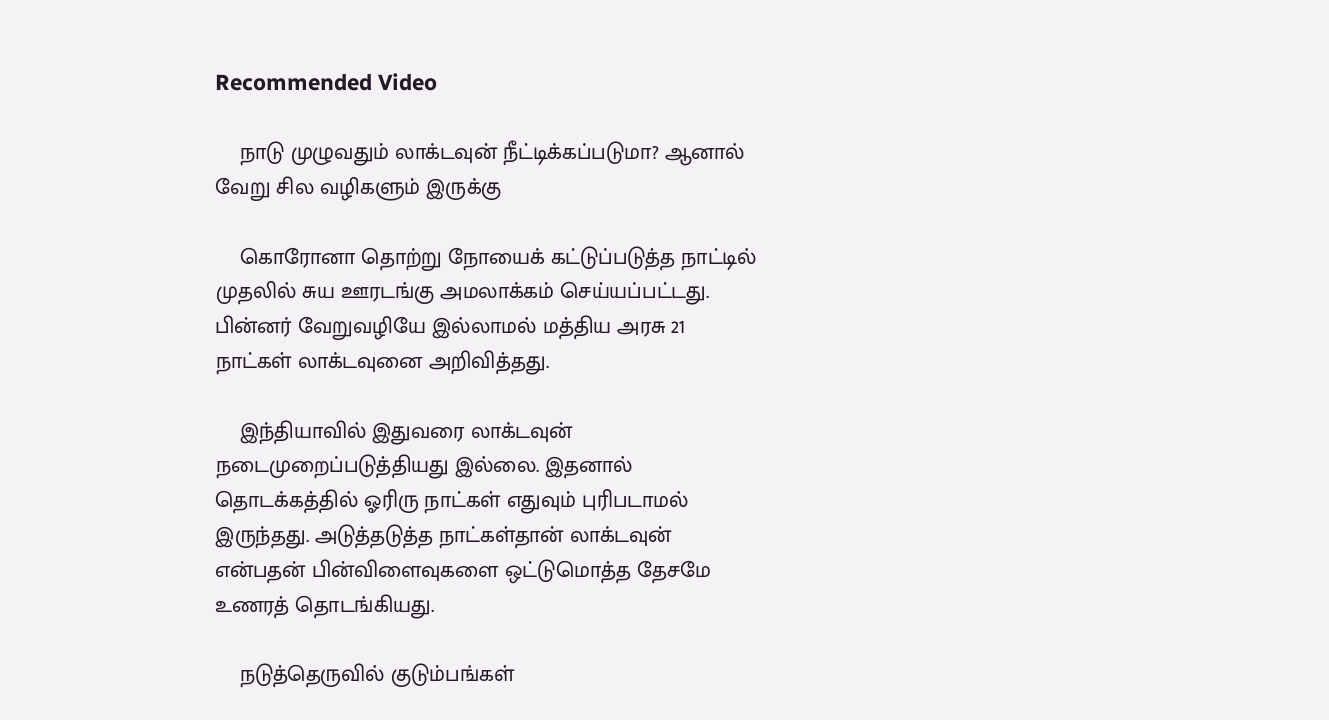Recommended Video

    நாடு முழுவதும் லாக்டவுன் நீட்டிக்கப்படுமா? ஆனால் வேறு சில வழிகளும் இருக்கு

    கொரோனா தொற்று நோயைக் கட்டுப்படுத்த நாட்டில் முதலில் சுய ஊரடங்கு அமலாக்கம் செய்யப்பட்டது. பின்னர் வேறுவழியே இல்லாமல் மத்திய அரசு 21 நாட்கள் லாக்டவுனை அறிவித்தது.

    இந்தியாவில் இதுவரை லாக்டவுன் நடைமுறைப்படுத்தியது இல்லை. இதனால் தொடக்கத்தில் ஓரிரு நாட்கள் எதுவும் புரிபடாமல் இருந்தது. அடுத்தடுத்த நாட்கள்தான் லாக்டவுன் என்பதன் பின்விளைவுகளை ஒட்டுமொத்த தேசமே உணரத் தொடங்கியது.

    நடுத்தெருவில் குடும்பங்கள்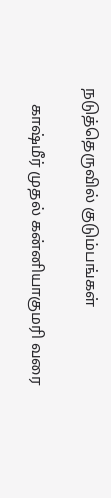நடுத்தெருவில் குடும்பங்கள்

    காஷ்மீர் முதல் கன்னியாகுமரி வரை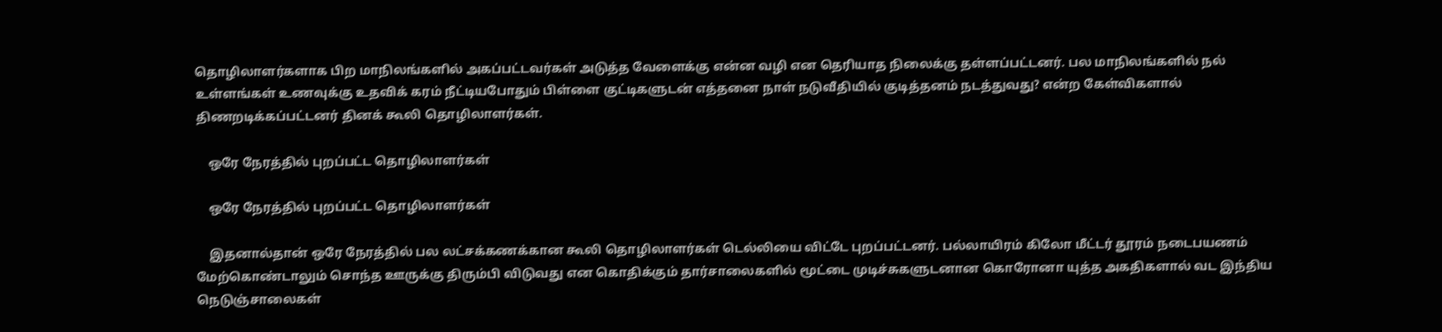தொழிலாளர்களாக பிற மாநிலங்களில் அகப்பட்டவர்கள் அடுத்த வேளைக்கு என்ன வழி என தெரியாத நிலைக்கு தள்ளப்பட்டனர். பல மாநிலங்களில் நல் உள்ளங்கள் உணவுக்கு உதவிக் கரம் நீட்டியபோதும் பிள்ளை குட்டிகளுடன் எத்தனை நாள் நடுவீதியில் குடித்தனம் நடத்துவது? என்ற கேள்விகளால் திணறடிக்கப்பட்டனர் தினக் கூலி தொழிலாளர்கள்.

    ஒரே நேரத்தில் புறப்பட்ட தொழிலாளர்கள்

    ஒரே நேரத்தில் புறப்பட்ட தொழிலாளர்கள்

    இதனால்தான் ஒரே நேரத்தில் பல லட்சக்கணக்கான கூலி தொழிலாளர்கள் டெல்லியை விட்டே புறப்பட்டனர். பல்லாயிரம் கிலோ மீட்டர் தூரம் நடைபயணம் மேற்கொண்டாலும் சொந்த ஊருக்கு திரும்பி விடுவது என கொதிக்கும் தார்சாலைகளில் மூட்டை முடிச்சுகளுடனான கொரோனா யுத்த அகதிகளால் வட இந்திய நெடுஞ்சாலைகள்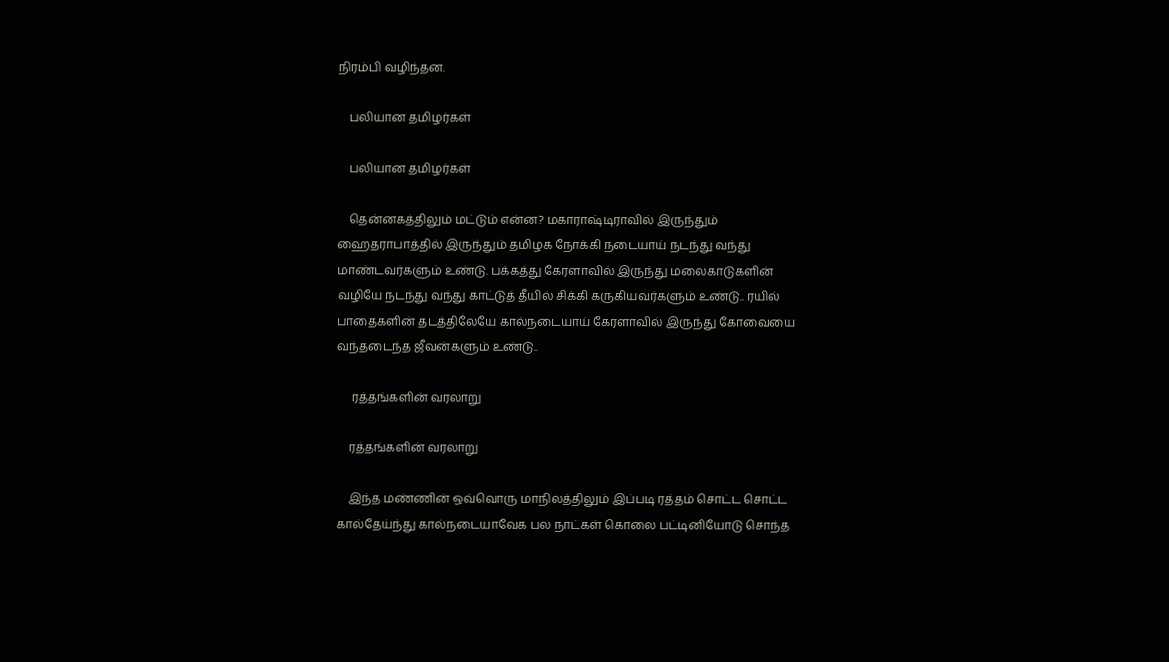நிரம்பி வழிந்தன.

    பலியான தமிழர்கள்

    பலியான தமிழர்கள்

    தென்னகத்திலும் மட்டும் என்ன? மகாராஷ்டிராவில் இருந்தும் ஹைதராபாத்தில் இருந்தும் தமிழக நோக்கி நடையாய் நடந்து வந்து மாண்டவர்களும் உண்டு. பக்கத்து கேரளாவில் இருந்து மலைகாடுகளின் வழியே நடந்து வந்து காட்டுத் தீயில் சிக்கி கருகியவர்களும் உண்டு.. ரயில் பாதைகளின் தடத்திலேயே கால்நடையாய் கேரளாவில் இருந்து கோவையை வந்தடைந்த ஜீவன்களும் உண்டு..

     ரத்தங்களின் வரலாறு

    ரத்தங்களின் வரலாறு

    இந்த மண்ணின் ஒவ்வொரு மாநிலத்திலும் இப்படி ரத்தம் சொட்ட சொட்ட கால்தேய்ந்து கால்நடையாவேக பல நாட்கள் கொலை பட்டினியோடு சொந்த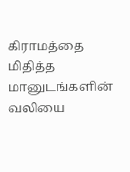கிராமத்தை மிதித்த மானுடங்களின் வலியை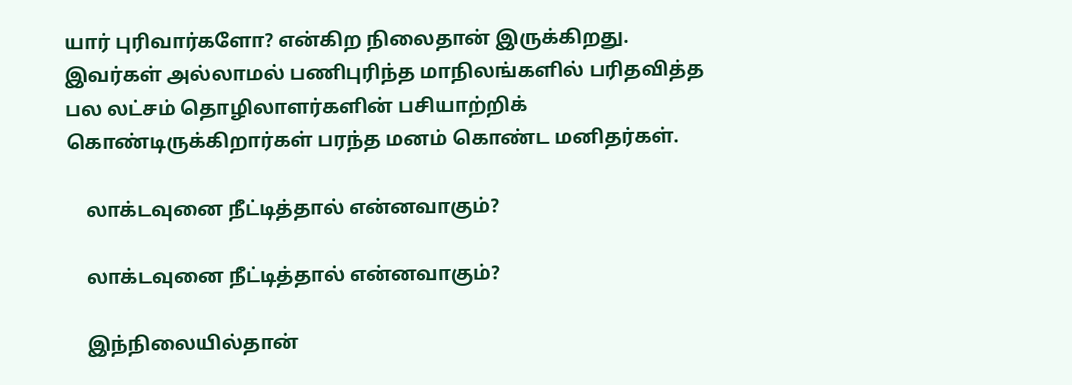யார் புரிவார்களோ? என்கிற நிலைதான் இருக்கிறது. இவர்கள் அல்லாமல் பணிபுரிந்த மாநிலங்களில் பரிதவித்த பல லட்சம் தொழிலாளர்களின் பசியாற்றிக் கொண்டிருக்கிறார்கள் பரந்த மனம் கொண்ட மனிதர்கள்.

    லாக்டவுனை நீட்டித்தால் என்னவாகும்?

    லாக்டவுனை நீட்டித்தால் என்னவாகும்?

    இந்நிலையில்தான்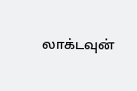லாக்டவுன்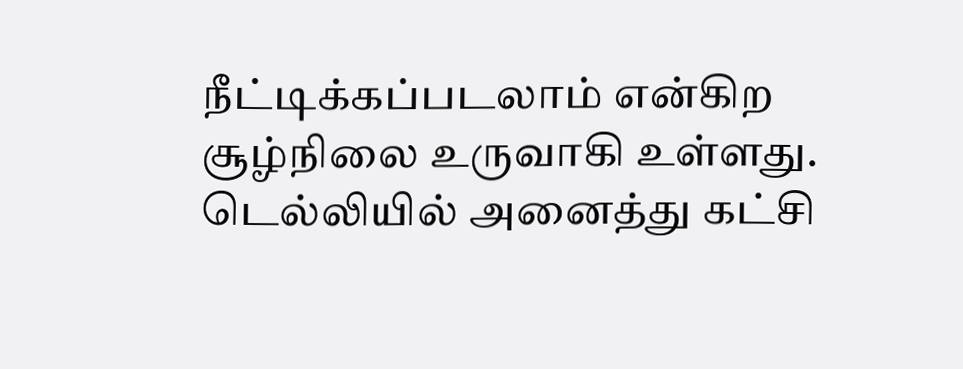நீட்டிக்கப்படலாம் என்கிற சூழ்நிலை உருவாகி உள்ளது. டெல்லியில் அனைத்து கட்சி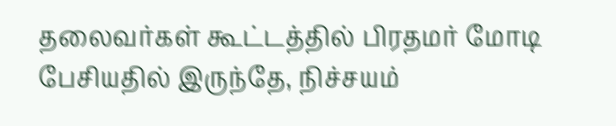தலைவர்கள் கூட்டத்தில் பிரதமர் மோடி பேசியதில் இருந்தே, நிச்சயம்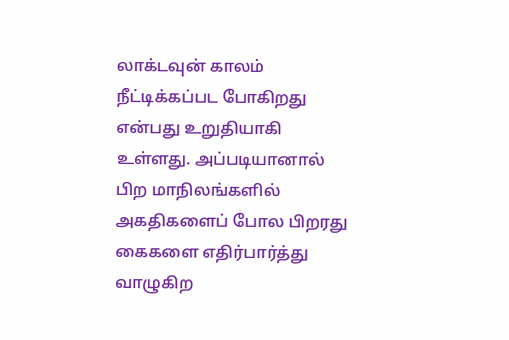லாக்டவுன் காலம் நீட்டிக்கப்பட போகிறது என்பது உறுதியாகி உள்ளது. அப்படியானால் பிற மாநிலங்களில் அகதிகளைப் போல பிறரது கைகளை எதிர்பார்த்து வாழுகிற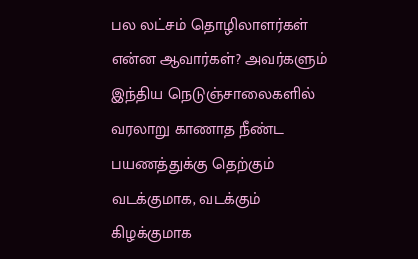பல லட்சம் தொழிலாளர்கள் என்ன ஆவார்கள்? அவர்களும் இந்திய நெடுஞ்சாலைகளில் வரலாறு காணாத நீண்ட பயணத்துக்கு தெற்கும் வடக்குமாக, வடக்கும் கிழக்குமாக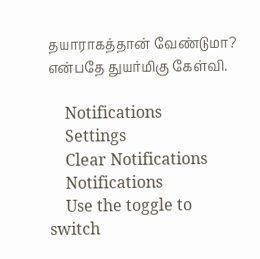தயாராகத்தான் வேண்டுமா? என்பதே துயர்மிகு கேள்வி.

    Notifications
    Settings
    Clear Notifications
    Notifications
    Use the toggle to switch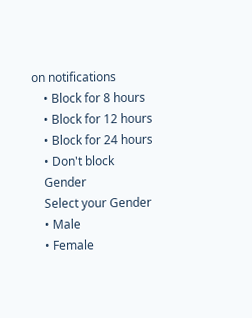on notifications
    • Block for 8 hours
    • Block for 12 hours
    • Block for 24 hours
    • Don't block
    Gender
    Select your Gender
    • Male
    • Female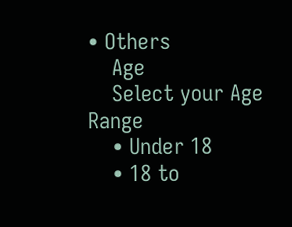• Others
    Age
    Select your Age Range
    • Under 18
    • 18 to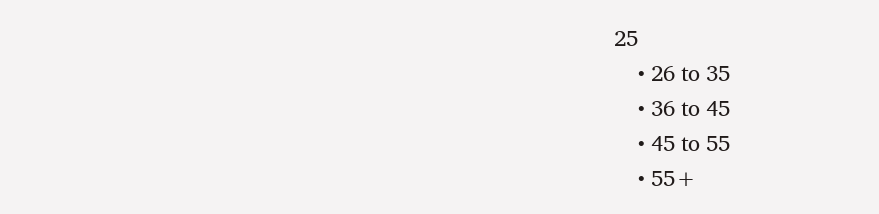25
    • 26 to 35
    • 36 to 45
    • 45 to 55
    • 55+